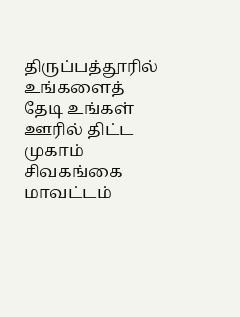திருப்பத்தூரில் உங்களைத் தேடி உங்கள் ஊரில் திட்ட முகாம்
சிவகங்கை மாவட்டம்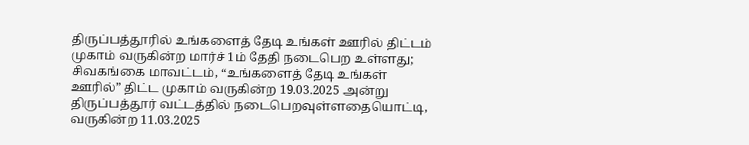திருப்பத்தூரில் உங்களைத் தேடி உங்கள் ஊரில் திட்டம் முகாம் வருகின்ற மார்ச் 1ம் தேதி நடைபெற உள்ளது;
சிவகங்கை மாவட்டம், “உங்களைத் தேடி உங்கள் ஊரில்” திட்ட முகாம் வருகின்ற 19.03.2025 அன்று திருப்பத்தூர் வட்டத்தில் நடைபெறவுள்ளதையொட்டி, வருகின்ற 11.03.2025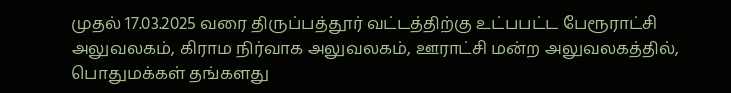முதல் 17.03.2025 வரை திருப்பத்தூர் வட்டத்திற்கு உட்பபட்ட பேரூராட்சி அலுவலகம், கிராம நிர்வாக அலுவலகம், ஊராட்சி மன்ற அலுவலகத்தில், பொதுமக்கள் தங்களது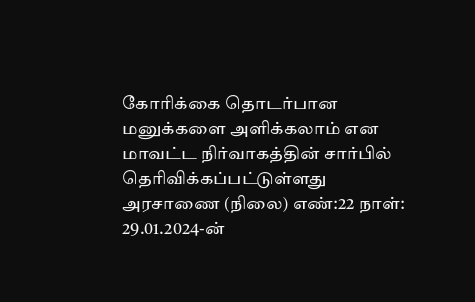கோரிக்கை தொடர்பான மனுக்களை அளிக்கலாம் என மாவட்ட நிர்வாகத்தின் சார்பில் தெரிவிக்கப்பட்டுள்ளது அரசாணை (நிலை) எண்:22 நாள்: 29.01.2024-ன்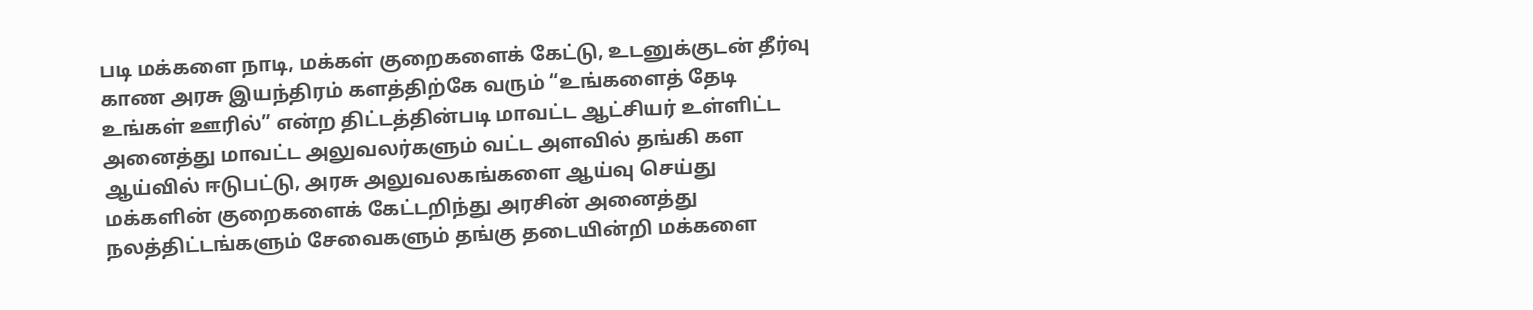படி மக்களை நாடி, மக்கள் குறைகளைக் கேட்டு, உடனுக்குடன் தீர்வு காண அரசு இயந்திரம் களத்திற்கே வரும் “உங்களைத் தேடி உங்கள் ஊரில்” என்ற திட்டத்தின்படி மாவட்ட ஆட்சியர் உள்ளிட்ட அனைத்து மாவட்ட அலுவலர்களும் வட்ட அளவில் தங்கி கள ஆய்வில் ஈடுபட்டு, அரசு அலுவலகங்களை ஆய்வு செய்து மக்களின் குறைகளைக் கேட்டறிந்து அரசின் அனைத்து நலத்திட்டங்களும் சேவைகளும் தங்கு தடையின்றி மக்களை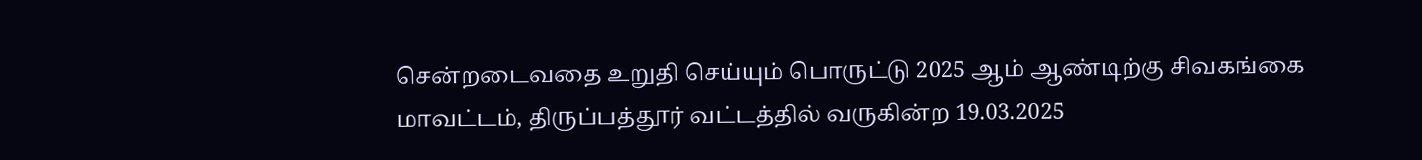சென்றடைவதை உறுதி செய்யும் பொருட்டு 2025 ஆம் ஆண்டிற்கு சிவகங்கை மாவட்டம், திருப்பத்தூர் வட்டத்தில் வருகின்ற 19.03.2025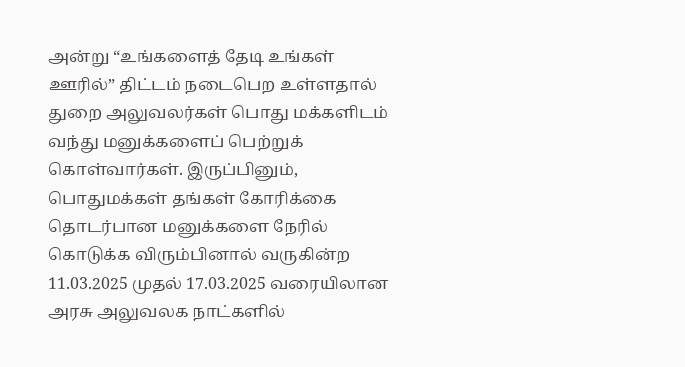அன்று “உங்களைத் தேடி உங்கள் ஊரில்” திட்டம் நடைபெற உள்ளதால் துறை அலுவலர்கள் பொது மக்களிடம் வந்து மனுக்களைப் பெற்றுக் கொள்வார்கள். இருப்பினும், பொதுமக்கள் தங்கள் கோரிக்கை தொடர்பான மனுக்களை நேரில் கொடுக்க விரும்பினால் வருகின்ற 11.03.2025 முதல் 17.03.2025 வரையிலான அரசு அலுவலக நாட்களில்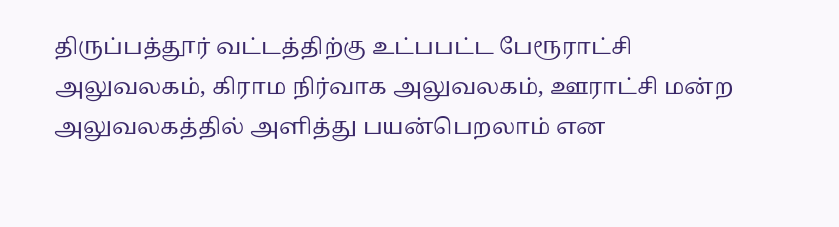திருப்பத்தூர் வட்டத்திற்கு உட்பபட்ட பேரூராட்சி அலுவலகம், கிராம நிர்வாக அலுவலகம், ஊராட்சி மன்ற அலுவலகத்தில் அளித்து பயன்பெறலாம் என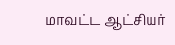மாவட்ட ஆட்சியர்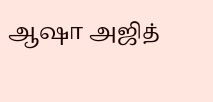ஆஷா அஜித்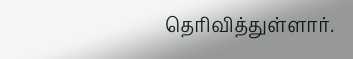தெரிவித்துள்ளார்.